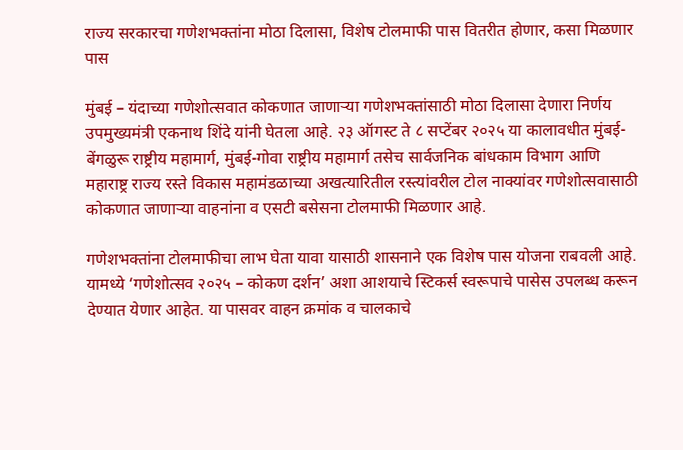राज्य सरकारचा गणेशभक्तांना मोठा दिलासा, विशेष टोलमाफी पास वितरीत होणार, कसा मिळणार पास

मुंबई – यंदाच्या गणेशोत्सवात कोकणात जाणाऱ्या गणेशभक्तांसाठी मोठा दिलासा देणारा निर्णय उपमुख्यमंत्री एकनाथ शिंदे यांनी घेतला आहे. २३ ऑगस्ट ते ८ सप्टेंबर २०२५ या कालावधीत मुंबई-बेंगळुरू राष्ट्रीय महामार्ग, मुंबई-गोवा राष्ट्रीय महामार्ग तसेच सार्वजनिक बांधकाम विभाग आणि महाराष्ट्र राज्य रस्ते विकास महामंडळाच्या अखत्यारितील रस्त्यांवरील टोल नाक्यांवर गणेशोत्सवासाठी कोकणात जाणाऱ्या वाहनांना व एसटी बसेसना टोलमाफी मिळणार आहे.

गणेशभक्तांना टोलमाफीचा लाभ घेता यावा यासाठी शासनाने एक विशेष पास योजना राबवली आहे. यामध्ये ‘गणेशोत्सव २०२५ – कोकण दर्शन’ अशा आशयाचे स्टिकर्स स्वरूपाचे पासेस उपलब्ध करून देण्यात येणार आहेत. या पासवर वाहन क्रमांक व चालकाचे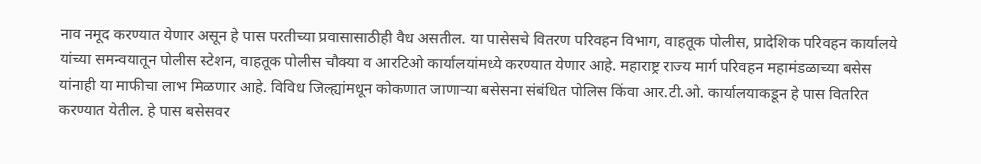नाव नमूद करण्यात येणार असून हे पास परतीच्या प्रवासासाठीही वैध असतील. या पासेसचे वितरण परिवहन विभाग, वाहतूक पोलीस, प्रादेशिक परिवहन कार्यालये यांच्या समन्वयातून पोलीस स्टेशन, वाहतूक पोलीस चौक्या व आरटिओ कार्यालयांमध्ये करण्यात येणार आहे. महाराष्ट्र राज्य मार्ग परिवहन महामंडळाच्या बसेस यांनाही या माफीचा लाभ मिळणार आहे. विविध जिल्ह्यांमधून कोकणात जाणाऱ्या बसेसना संबंधित पोलिस किंवा आर.टी.ओ. कार्यालयाकडून हे पास वितरित करण्यात येतील. हे पास बसेसवर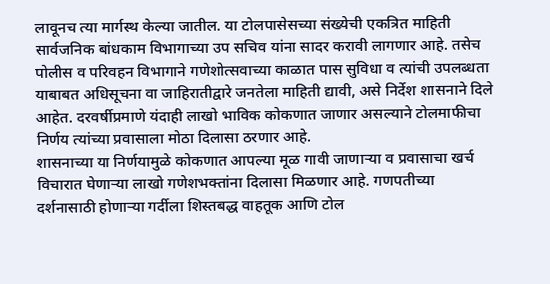लावूनच त्या मार्गस्थ केल्या जातील. या टोलपासेसच्या संख्येची एकत्रित माहिती सार्वजनिक बांधकाम विभागाच्या उप सचिव यांना सादर करावी लागणार आहे. तसेच पोलीस व परिवहन विभागाने गणेशोत्सवाच्या काळात पास सुविधा व त्यांची उपलब्धता याबाबत अधिसूचना वा जाहिरातीद्वारे जनतेला माहिती द्यावी, असे निर्देश शासनाने दिले आहेत. दरवर्षीप्रमाणे यंदाही लाखो भाविक कोकणात जाणार असल्याने टोलमाफीचा निर्णय त्यांच्या प्रवासाला मोठा दिलासा ठरणार आहे.
शासनाच्या या निर्णयामुळे कोकणात आपल्या मूळ गावी जाणाऱ्या व प्रवासाचा खर्च विचारात घेणाऱ्या लाखो गणेशभक्तांना दिलासा मिळणार आहे. गणपतीच्या दर्शनासाठी होणाऱ्या गर्दीला शिस्तबद्ध वाहतूक आणि टोल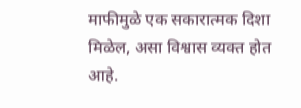माफीमुळे एक सकारात्मक दिशा मिळेल, असा विश्वास व्यक्त होत आहे.